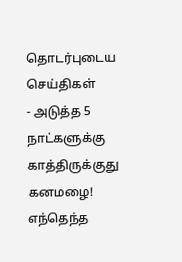தொடர்புடைய செய்திகள்
- அடுத்த 5 நாட்களுக்கு காத்திருக்குது கனமழை! எந்தெந்த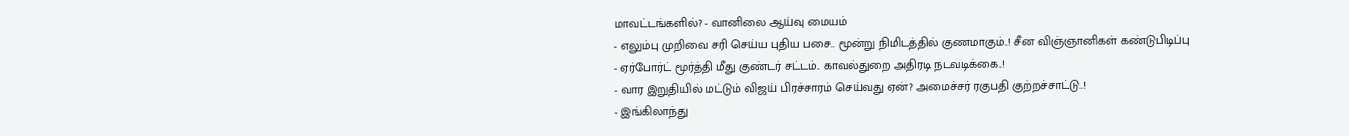மாவட்டங்களில்? - வானிலை ஆய்வு மையம்
- எலும்பு முறிவை சரி செய்ய புதிய பசை.. மூன்று நிமிடத்தில் குணமாகும்..! சீன விஞ்ஞானிகள் கண்டுபிடிப்பு
- ஏர்போர்ட் மூர்த்தி மீது குண்டர் சட்டம்.. காவல்துறை அதிரடி நடவடிக்கை..!
- வார இறுதியில் மட்டும் விஜய் பிரச்சாரம் செய்வது ஏன்? அமைச்சர் ரகுபதி குற்றச்சாட்டு..!
- இங்கிலாந்து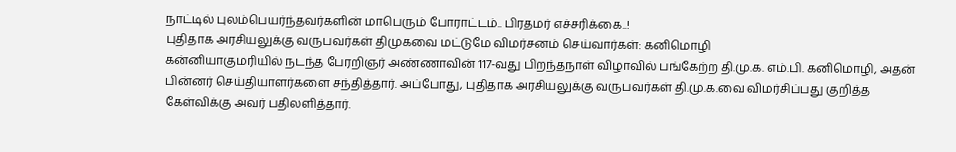நாட்டில் புலம்பெயர்ந்தவர்களின் மாபெரும் போராட்டம்.. பிரதமர் எச்சரிக்கை..!
புதிதாக அரசியலுக்கு வருபவர்கள் திமுகவை மட்டுமே விமர்சனம் செய்வார்கள்: கனிமொழி
கன்னியாகுமரியில் நடந்த பேரறிஞர் அண்ணாவின் 117-வது பிறந்தநாள் விழாவில் பங்கேற்ற தி.மு.க. எம்.பி. கனிமொழி, அதன் பின்னர் செய்தியாளர்களை சந்தித்தார். அப்போது, புதிதாக அரசியலுக்கு வருபவர்கள் தி.மு.க.வை விமர்சிப்பது குறித்த கேள்விக்கு அவர் பதிலளித்தார்.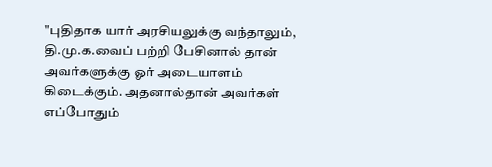"புதிதாக யார் அரசியலுக்கு வந்தாலும், தி.மு.க.வைப் பற்றி பேசினால் தான் அவர்களுக்கு ஓர் அடையாளம் கிடைக்கும். அதனால்தான் அவர்கள் எப்போதும்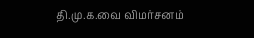தி.மு.க.வை விமர்சனம்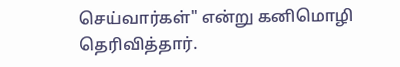செய்வார்கள்" என்று கனிமொழி தெரிவித்தார்.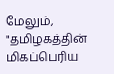மேலும், "தமிழகத்தின் மிகப்பெரிய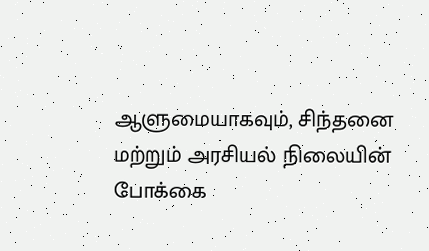ஆளுமையாகவும், சிந்தனை மற்றும் அரசியல் நிலையின் போக்கை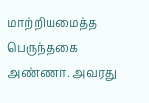மாற்றியமைத்த பெருந்தகை அண்ணா. அவரது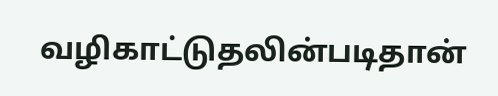வழிகாட்டுதலின்படிதான்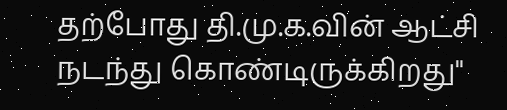தற்போது தி.மு.க.வின் ஆட்சி நடந்து கொண்டிருக்கிறது"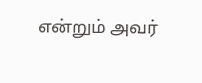என்றும் அவர்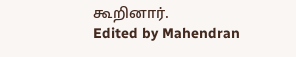கூறினார்.
Edited by Mahendran